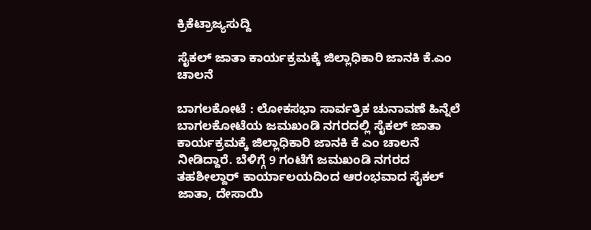ಕ್ರಿಕೆಟ್ರಾಜ್ಯಸುದ್ದಿ

ಸೈಕಲ್ ಜಾತಾ ಕಾರ್ಯಕ್ರಮಕ್ಕೆ ಜಿಲ್ಲಾಧಿಕಾರಿ ಜಾನಕಿ ಕೆ.ಎಂ ಚಾಲನೆ

ಬಾಗಲಕೋಟೆ : ಲೋಕಸಭಾ ಸಾರ್ವತ್ರಿಕ ಚುನಾವಣೆ ಹಿನ್ನೆಲೆ ಬಾಗಲಕೋಟೆಯ ಜಮಖಂಡಿ ನಗರದಲ್ಲಿ ಸೈಕಲ್ ಜಾತಾ ಕಾರ್ಯಕ್ರಮಕ್ಕೆ ಜಿಲ್ಲಾಧಿಕಾರಿ ಜಾನಕಿ ಕೆ ಎಂ ಚಾಲನೆ ನೀಡಿದ್ದಾರೆ. ಬೆಳಿಗ್ಗೆ 9 ಗಂಟೆಗೆ ಜಮಖಂಡಿ ನಗರದ ತಹಶೀಲ್ದಾರ್ ಕಾರ್ಯಾಲಯದಿಂದ ಆರಂಭವಾದ ಸೈಕಲ್ ಜಾತಾ, ದೇಸಾಯಿ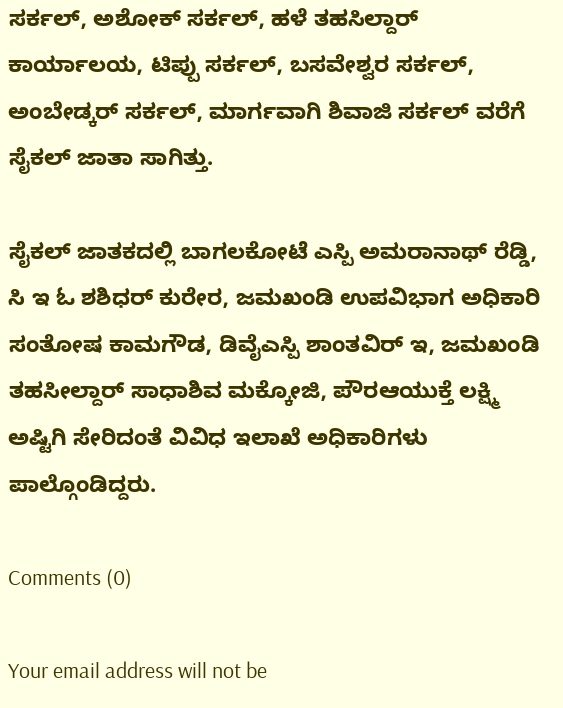ಸರ್ಕಲ್, ಅಶೋಕ್ ಸರ್ಕಲ್, ಹಳೆ ತಹಸಿಲ್ದಾರ್ ಕಾರ್ಯಾಲಯ, ಟಿಪ್ಪು ಸರ್ಕಲ್, ಬಸವೇಶ್ವರ ಸರ್ಕಲ್, ಅಂಬೇಡ್ಕರ್ ಸರ್ಕಲ್, ಮಾರ್ಗವಾಗಿ ಶಿವಾಜಿ ಸರ್ಕಲ್ ವರೆಗೆ ಸೈಕಲ್ ಜಾತಾ ಸಾಗಿತ್ತು.

ಸೈಕಲ್ ಜಾತಕದಲ್ಲಿ ಬಾಗಲಕೋಟೆ ಎಸ್ಪಿ ಅಮರಾನಾಥ್ ರೆಡ್ಡಿ, ಸಿ ಇ ಓ ಶಶಿಧರ್ ಕುರೇರ, ಜಮಖಂಡಿ ಉಪವಿಭಾಗ ಅಧಿಕಾರಿ ಸಂತೋಷ ಕಾಮಗೌಡ, ಡಿವೈಎಸ್ಪಿ ಶಾಂತವಿರ್ ಇ, ಜಮಖಂಡಿ ತಹಸೀಲ್ದಾರ್ ಸಾಧಾಶಿವ ಮಕ್ಕೋಜಿ, ಪೌರಆಯುಕ್ತೆ ಲಕ್ಷ್ಮಿ ಅಷ್ಟಿಗಿ ಸೇರಿದಂತೆ ವಿವಿಧ ಇಲಾಖೆ ಅಧಿಕಾರಿಗಳು ಪಾಲ್ಗೊಂಡಿದ್ದರು.

Comments (0)

Your email address will not be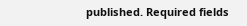published. Required fields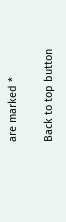are marked *

Back to top button